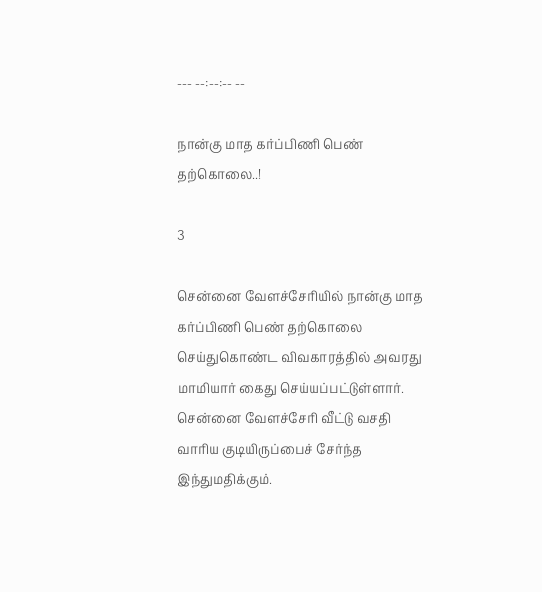--- --:--:-- --

நான்கு மாத கர்ப்பிணி பெண் தற்கொலை..!

3

சென்னை வேளச்சேரியில் நான்கு மாத கர்ப்பிணி பெண் தற்கொலை செய்துகொண்ட விவகாரத்தில் அவரது மாமியார் கைது செய்யப்பட்டுள்ளார். சென்னை வேளச்சேரி வீட்டு வசதி வாரிய குடியிருப்பைச் சேர்ந்த இந்துமதிக்கும்.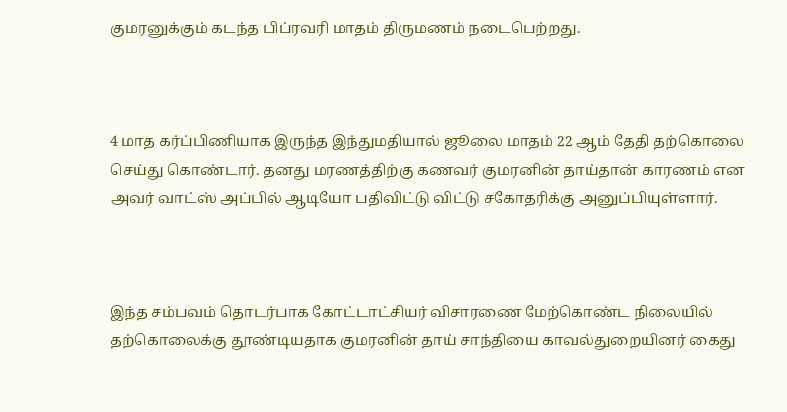குமரனுக்கும் கடந்த பிப்ரவரி மாதம் திருமணம் நடைபெற்றது.



4 மாத கர்ப்பிணியாக இருந்த இந்துமதியால் ஜூலை மாதம் 22 ஆம் தேதி தற்கொலை செய்து கொண்டார். தனது மரணத்திற்கு கணவர் குமரனின் தாய்தான் காரணம் என அவர் வாட்ஸ் அப்பில் ஆடியோ பதிவிட்டு விட்டு சகோதரிக்கு அனுப்பியுள்ளார்.



இந்த சம்பவம் தொடர்பாக கோட்டாட்சியர் விசாரணை மேற்கொண்ட நிலையில் தற்கொலைக்கு தூண்டியதாக குமரனின் தாய் சாந்தியை காவல்துறையினர் கைது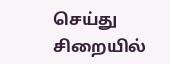செய்து சிறையில்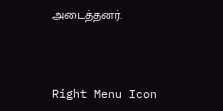அடைத்தனர்.



Right Menu Icon